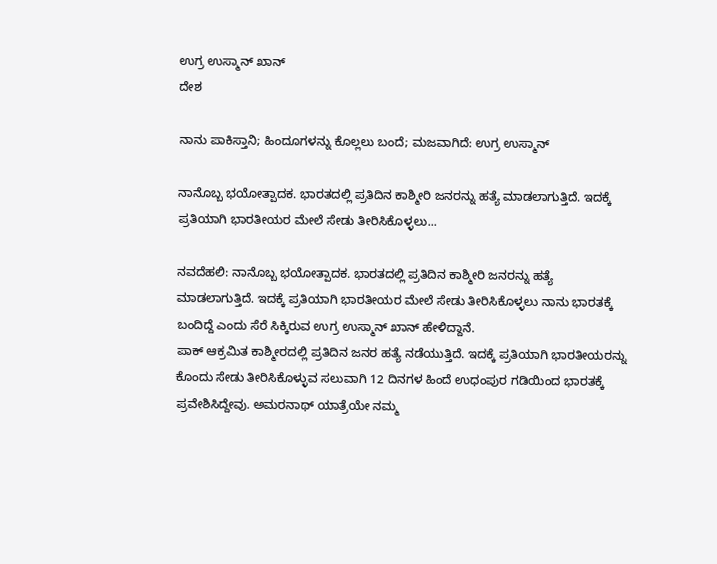ಉಗ್ರ ಉಸ್ಮಾನ್ ಖಾನ್
ದೇಶ

ನಾನು ಪಾಕಿಸ್ತಾನಿ; ಹಿಂದೂಗಳನ್ನು ಕೊಲ್ಲಲು ಬಂದೆ; ಮಜವಾಗಿದೆ: ಉಗ್ರ ಉಸ್ಮಾನ್

ನಾನೊಬ್ಬ ಭಯೋತ್ಪಾದಕ. ಭಾರತದಲ್ಲಿ ಪ್ರತಿದಿನ ಕಾಶ್ಮೀರಿ ಜನರನ್ನು ಹತ್ಯೆ ಮಾಡಲಾಗುತ್ತಿದೆ. ಇದಕ್ಕೆ ಪ್ರತಿಯಾಗಿ ಭಾರತೀಯರ ಮೇಲೆ ಸೇಡು ತೀರಿಸಿಕೊಳ್ಳಲು...

ನವದೆಹಲಿ: ನಾನೊಬ್ಬ ಭಯೋತ್ಪಾದಕ. ಭಾರತದಲ್ಲಿ ಪ್ರತಿದಿನ ಕಾಶ್ಮೀರಿ ಜನರನ್ನು ಹತ್ಯೆ ಮಾಡಲಾಗುತ್ತಿದೆ. ಇದಕ್ಕೆ ಪ್ರತಿಯಾಗಿ ಭಾರತೀಯರ ಮೇಲೆ ಸೇಡು ತೀರಿಸಿಕೊಳ್ಳಲು ನಾನು ಭಾರತಕ್ಕೆ ಬಂದಿದ್ದೆ ಎಂದು ಸೆರೆ ಸಿಕ್ಕಿರುವ ಉಗ್ರ ಉಸ್ಮಾನ್ ಖಾನ್ ಹೇಳಿದ್ದಾನೆ.
ಪಾಕ್ ಆಕ್ರಮಿತ ಕಾಶ್ಮೀರದಲ್ಲಿ ಪ್ರತಿದಿನ ಜನರ ಹತ್ಯೆ ನಡೆಯುತ್ತಿದೆ. ಇದಕ್ಕೆ ಪ್ರತಿಯಾಗಿ ಭಾರತೀಯರನ್ನು ಕೊಂದು ಸೇಡು ತೀರಿಸಿಕೊಳ್ಳುವ ಸಲುವಾಗಿ 12 ದಿನಗಳ ಹಿಂದೆ ಉಧಂಪುರ ಗಡಿಯಿಂದ ಭಾರತಕ್ಕೆ ಪ್ರವೇಶಿಸಿದ್ದೇವು. ಅಮರನಾಥ್ ಯಾತ್ರೆಯೇ ನಮ್ಮ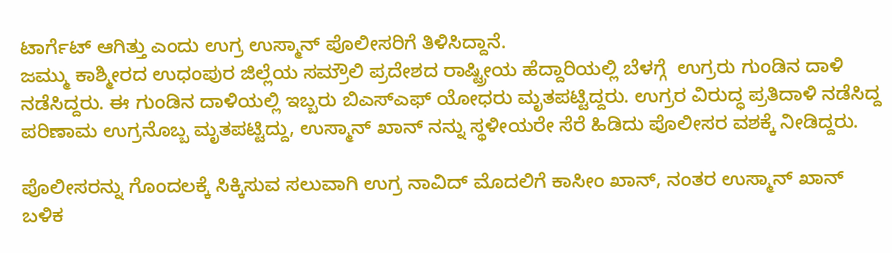ಟಾರ್ಗೆಟ್ ಆಗಿತ್ತು ಎಂದು ಉಗ್ರ ಉಸ್ಮಾನ್ ಪೊಲೀಸರಿಗೆ ತಿಳಿಸಿದ್ದಾನೆ.
ಜಮ್ಮು ಕಾಶ್ಮೀರದ ಉಧಂಪುರ ಜಿಲ್ಲೆಯ ಸಮ್ರೌಲಿ ಪ್ರದೇಶದ ರಾಷ್ಟ್ರೀಯ ಹೆದ್ದಾರಿಯಲ್ಲಿ ಬೆಳಗ್ಗೆ  ಉಗ್ರರು ಗುಂಡಿನ ದಾಳಿ ನಡೆಸಿದ್ದರು. ಈ ಗುಂಡಿನ ದಾಳಿಯಲ್ಲಿ ಇಬ್ಬರು ಬಿಎಸ್ಎಫ್ ಯೋಧರು ಮೃತಪಟ್ಟಿದ್ದರು. ಉಗ್ರರ ವಿರುದ್ಧ ಪ್ರತಿದಾಳಿ ನಡೆಸಿದ್ದ ಪರಿಣಾಮ ಉಗ್ರನೊಬ್ಬ ಮೃತಪಟ್ಟಿದ್ದು, ಉಸ್ಮಾನ್ ಖಾನ್ ನನ್ನು ಸ್ಥಳೀಯರೇ ಸೆರೆ ಹಿಡಿದು ಪೊಲೀಸರ ವಶಕ್ಕೆ ನೀಡಿದ್ದರು.

ಪೊಲೀಸರನ್ನು ಗೊಂದಲಕ್ಕೆ ಸಿಕ್ಕಿಸುವ ಸಲುವಾಗಿ ಉಗ್ರ ನಾವಿದ್‌ ಮೊದಲಿಗೆ ಕಾಸೀಂ ಖಾನ್, ನಂತರ ಉಸ್ಮಾನ್ ಖಾನ್ ಬಳಿಕ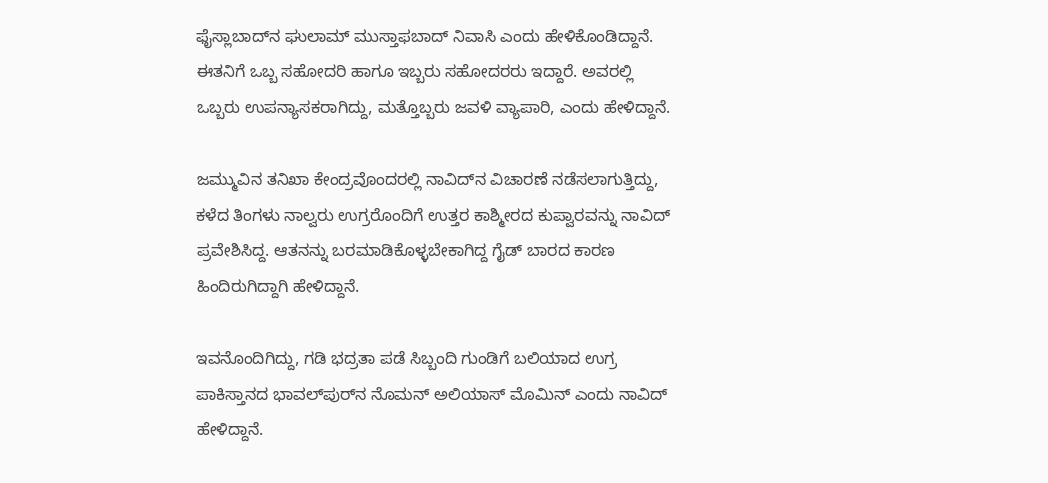ಫೈಸ್ಲಾಬಾದ್‌‌ನ ಘುಲಾಮ್ ಮುಸ್ತಾಫಬಾದ್‌ ನಿವಾಸಿ ಎಂದು ಹೇಳಿಕೊಂಡಿದ್ದಾನೆ. ಈತನಿಗೆ ಒಬ್ಬ ಸಹೋದರಿ ಹಾಗೂ ಇಬ್ಬರು ಸಹೋದರರು ಇದ್ದಾರೆ. ಅವರಲ್ಲಿ ಒಬ್ಬರು ಉಪನ್ಯಾಸಕರಾಗಿದ್ದು, ಮತ್ತೊಬ್ಬರು ಜವಳಿ ವ್ಯಾಪಾರಿ, ಎಂದು ಹೇಳಿದ್ದಾನೆ.

ಜಮ್ಮುವಿನ ತನಿಖಾ ಕೇಂದ್ರವೊಂದರಲ್ಲಿ ನಾವಿದ್‌ನ ವಿಚಾರಣೆ ನಡೆಸಲಾಗುತ್ತಿದ್ದು, ಕಳೆದ ತಿಂಗಳು ನಾಲ್ವರು ಉಗ್ರರೊಂದಿಗೆ ಉತ್ತರ ಕಾಶ್ಮೀರದ ಕುಪ್ವಾರವನ್ನು ನಾವಿದ್ ಪ್ರವೇಶಿಸಿದ್ದ. ಆತನನ್ನು ಬರಮಾಡಿಕೊಳ್ಳಬೇಕಾಗಿದ್ದ ಗೈಡ್ ಬಾರದ ಕಾರಣ ಹಿಂದಿರುಗಿದ್ದಾಗಿ ಹೇಳಿದ್ದಾನೆ.

ಇವನೊಂದಿಗಿದ್ದು, ಗಡಿ ಭದ್ರತಾ ಪಡೆ ಸಿಬ್ಬಂದಿ ಗುಂಡಿಗೆ ಬಲಿಯಾದ ಉಗ್ರ ಪಾಕಿಸ್ತಾನದ ಭಾವಲ್‌ಪುರ್‌ನ ನೊಮನ್ ಅಲಿಯಾಸ್ ಮೊಮಿನ್ ಎಂದು ನಾವಿದ್ ಹೇಳಿದ್ದಾನೆ.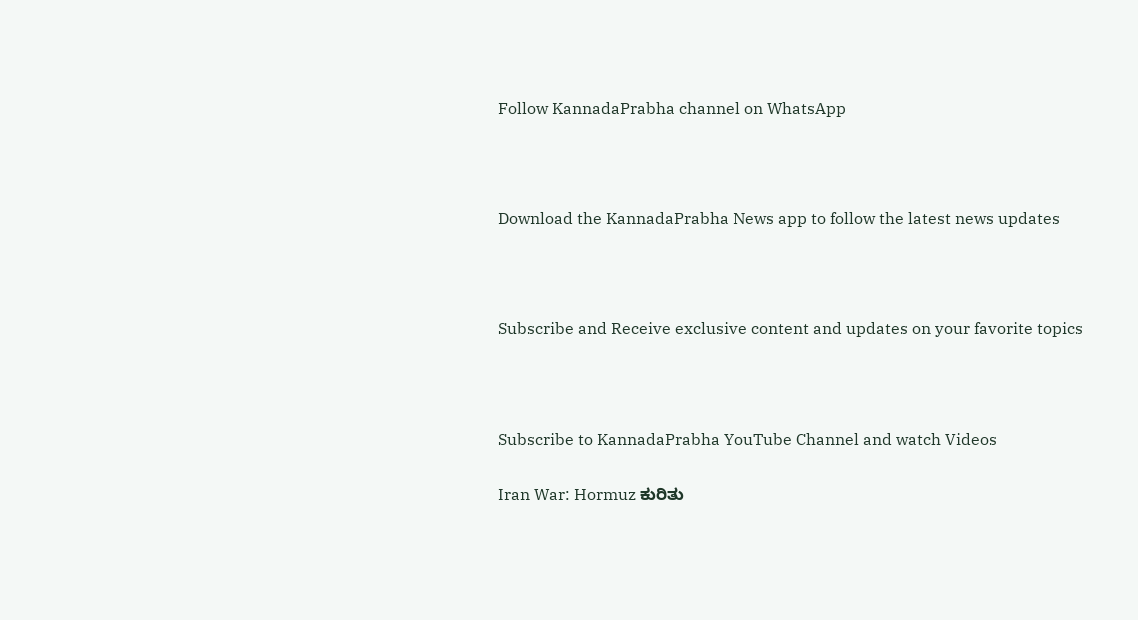Follow KannadaPrabha channel on WhatsApp



Download the KannadaPrabha News app to follow the latest news updates



Subscribe and Receive exclusive content and updates on your favorite topics



Subscribe to KannadaPrabha YouTube Channel and watch Videos

Iran War: Hormuz ಕುರಿತು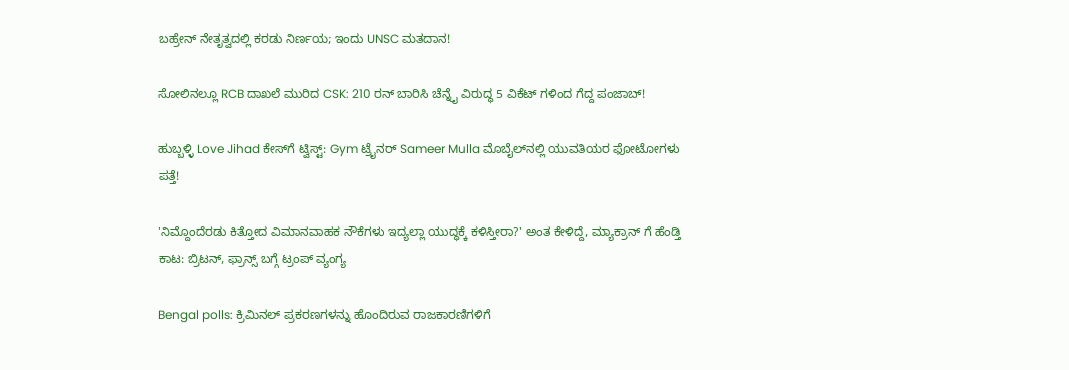ಬಹ್ರೇನ್ ನೇತೃತ್ವದಲ್ಲಿ ಕರಡು ನಿರ್ಣಯ; ಇಂದು UNSC ಮತದಾನ!

ಸೋಲಿನಲ್ಲೂ RCB ದಾಖಲೆ ಮುರಿದ CSK: 210 ರನ್ ಬಾರಿಸಿ ಚೆನ್ನೈ ವಿರುದ್ಧ 5 ವಿಕೆಟ್ ಗಳಿಂದ ಗೆದ್ದ ಪಂಜಾಬ್‌!

ಹುಬ್ಬಳ್ಳಿ Love Jihad ಕೇಸ್‌ಗೆ ಟ್ವಿಸ್ಟ್: Gym ಟ್ರೈನರ್ Sameer Mulla ಮೊಬೈಲ್‌ನಲ್ಲಿ ಯುವತಿಯರ ಫೋಟೋಗಳು ಪತ್ತೆ!

'ನಿಮ್ದೊಂದೆರಡು ಕಿತ್ತೋದ ವಿಮಾನವಾಹಕ ನೌಕೆಗಳು ಇದ್ಯಲ್ಲಾ ಯುದ್ಧಕ್ಕೆ ಕಳಿಸ್ತೀರಾ?' ಅಂತ ಕೇಳಿದ್ದೆ, ಮ್ಯಾಕ್ರಾನ್ ಗೆ ಹೆಂಡ್ತಿ ಕಾಟ: ಬ್ರಿಟನ್, ಫ್ರಾನ್ಸ್ ಬಗ್ಗೆ ಟ್ರಂಪ್ ವ್ಯಂಗ್ಯ

Bengal polls: ಕ್ರಿಮಿನಲ್ ಪ್ರಕರಣಗಳನ್ನು ಹೊಂದಿರುವ ರಾಜಕಾರಣಿಗಳಿಗೆ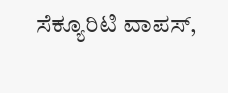ಸೆಕ್ಯೂರಿಟಿ ವಾಪಸ್,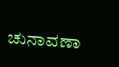ಚುನಾವಣಾ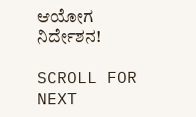ಆಯೋಗ ನಿರ್ದೇಶನ!

SCROLL FOR NEXT